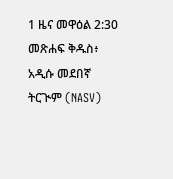1 ዜና መዋዕል 2:30 መጽሐፍ ቅዱስ፥ አዲሱ መደበኛ ትርጒም (NASV)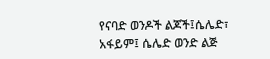የናባድ ወንዶች ልጆች፤ሴሌድ፣ አፋይም፤ ሴሌድ ወንድ ልጅ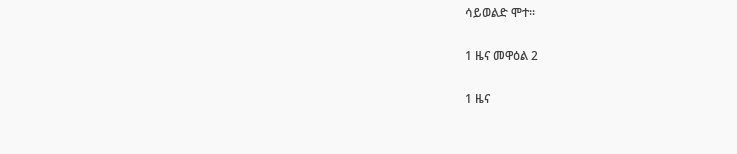ሳይወልድ ሞተ።

1 ዜና መዋዕል 2

1 ዜና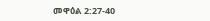መዋዕል 2:27-40